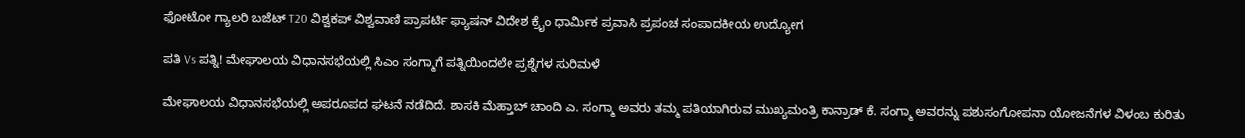ಫೋಟೋ ಗ್ಯಾಲರಿ ಬಜೆಟ್ T20 ವಿಶ್ವಕಪ್ ವಿಶ್ವವಾಣಿ ಪ್ರಾಪರ್ಟಿ ಫ್ಯಾಷನ್ ವಿದೇಶ ಕ್ರೈಂ ಧಾರ್ಮಿಕ ಪ್ರವಾಸಿ ಪ್ರಪಂಚ ಸಂಪಾದಕೀಯ ಉದ್ಯೋಗ

ಪತಿ Vs ಪತ್ನಿ! ಮೇಘಾಲಯ ವಿಧಾನಸಭೆಯಲ್ಲಿ ಸಿಎಂ ಸಂಗ್ಮಾಗೆ ಪತ್ನಿಯಿಂದಲೇ ಪ್ರಶ್ನೆಗಳ ಸುರಿಮಳೆ

ಮೇಘಾಲಯ ವಿಧಾನಸಭೆಯಲ್ಲಿ ಅಪರೂಪದ ಘಟನೆ ನಡೆದಿದೆ. ಶಾಸಕಿ ಮೆಹ್ತಾಬ್ ಚಾಂದಿ ಎ. ಸಂಗ್ಮಾ ಅವರು ತಮ್ಮ ಪತಿಯಾಗಿರುವ ಮುಖ್ಯಮಂತ್ರಿ ಕಾನ್ರಾಡ್ ಕೆ. ಸಂಗ್ಮಾ ಅವರನ್ನು ಪಶುಸಂಗೋಪನಾ ಯೋಜನೆಗಳ ವಿಳಂಬ ಕುರಿತು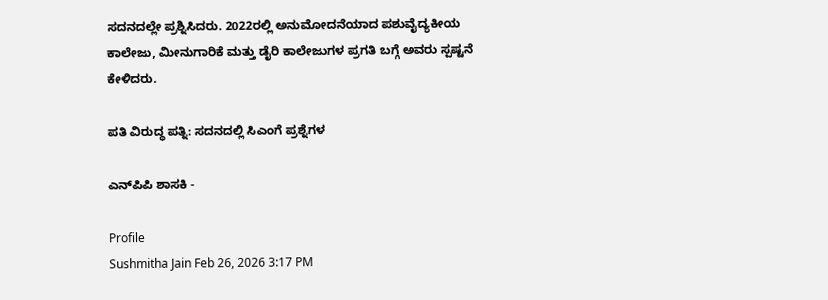ಸದನದಲ್ಲೇ ಪ್ರಶ್ನಿಸಿದರು. 2022ರಲ್ಲಿ ಅನುಮೋದನೆಯಾದ ಪಶುವೈದ್ಯಕೀಯ ಕಾಲೇಜು, ಮೀನುಗಾರಿಕೆ ಮತ್ತು ಡೈರಿ ಕಾಲೇಜುಗಳ ಪ್ರಗತಿ ಬಗ್ಗೆ ಅವರು ಸ್ಪಷ್ಟನೆ ಕೇಳಿದರು.

ಪತಿ ವಿರುದ್ಧ ಪತ್ನಿ: ಸದನದಲ್ಲಿ ಸಿಎಂಗೆ ಪ್ರಶ್ನೆಗಳ

ಎನ್‌ಪಿಪಿ ಶಾಸಕಿ -

Profile
Sushmitha Jain Feb 26, 2026 3:17 PM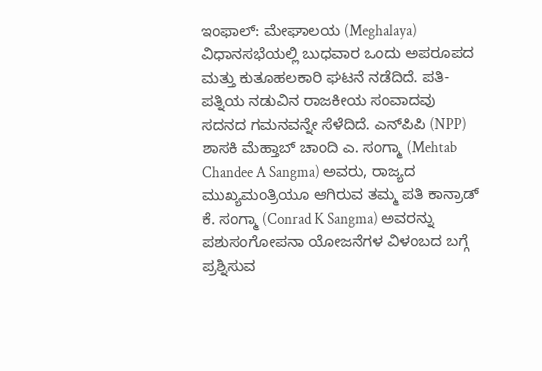ಇಂಫಾಲ್‌: ಮೇಘಾಲಯ (Meghalaya) ವಿಧಾನಸಭೆಯಲ್ಲಿ ಬುಧವಾರ ಒಂದು ಅಪರೂಪದ ಮತ್ತು ಕುತೂಹಲಕಾರಿ ಘಟನೆ ನಡೆದಿದೆ. ಪತಿ-ಪತ್ನಿಯ ನಡುವಿನ ರಾಜಕೀಯ ಸಂವಾದವು ಸದನದ ಗಮನವನ್ನೇ ಸೆಳೆದಿದೆ. ಎನ್‌ಪಿಪಿ (NPP) ಶಾಸಕಿ ಮೆಹ್ತಾಬ್ ಚಾಂದಿ ಎ. ಸಂಗ್ಮಾ (Mehtab Chandee A Sangma) ಅವರು, ರಾಜ್ಯದ ಮುಖ್ಯಮಂತ್ರಿಯೂ ಆಗಿರುವ ತಮ್ಮ ಪತಿ ಕಾನ್ರಾಡ್ ಕೆ. ಸಂಗ್ಮಾ (Conrad K Sangma) ಅವರನ್ನು ಪಶುಸಂಗೋಪನಾ ಯೋಜನೆಗಳ ವಿಳಂಬದ ಬಗ್ಗೆ ಪ್ರಶ್ನಿಸುವ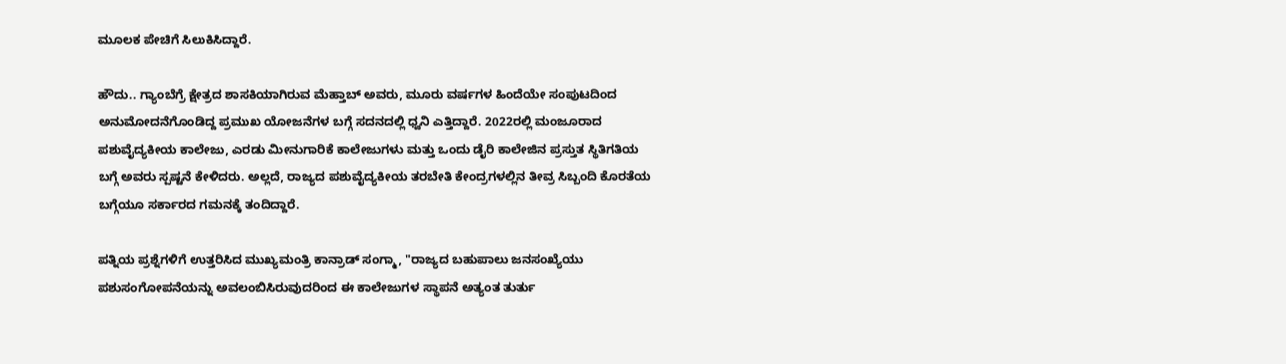ಮೂಲಕ ಪೇಚಿಗೆ ಸಿಲುಕಿಸಿದ್ದಾರೆ.

ಹೌದು.. ಗ್ಯಾಂಬೆಗ್ರೆ ಕ್ಷೇತ್ರದ ಶಾಸಕಿಯಾಗಿರುವ ಮೆಹ್ತಾಬ್ ಅವರು, ಮೂರು ವರ್ಷಗಳ ಹಿಂದೆಯೇ ಸಂಪುಟದಿಂದ ಅನುಮೋದನೆಗೊಂಡಿದ್ದ ಪ್ರಮುಖ ಯೋಜನೆಗಳ ಬಗ್ಗೆ ಸದನದಲ್ಲಿ ಧ್ವನಿ ಎತ್ತಿದ್ದಾರೆ. 2022ರಲ್ಲಿ ಮಂಜೂರಾದ ಪಶುವೈದ್ಯಕೀಯ ಕಾಲೇಜು, ಎರಡು ಮೀನುಗಾರಿಕೆ ಕಾಲೇಜುಗಳು ಮತ್ತು ಒಂದು ಡೈರಿ ಕಾಲೇಜಿನ ಪ್ರಸ್ತುತ ಸ್ಥಿತಿಗತಿಯ ಬಗ್ಗೆ ಅವರು ಸ್ಪಷ್ಟನೆ ಕೇಳಿದರು. ಅಲ್ಲದೆ, ರಾಜ್ಯದ ಪಶುವೈದ್ಯಕೀಯ ತರಬೇತಿ ಕೇಂದ್ರಗಳಲ್ಲಿನ ತೀವ್ರ ಸಿಬ್ಬಂದಿ ಕೊರತೆಯ ಬಗ್ಗೆಯೂ ಸರ್ಕಾರದ ಗಮನಕ್ಕೆ ತಂದಿದ್ದಾರೆ.

ಪತ್ನಿಯ ಪ್ರಶ್ನೆಗಳಿಗೆ ಉತ್ತರಿಸಿದ ಮುಖ್ಯಮಂತ್ರಿ ಕಾನ್ರಾಡ್ ಸಂಗ್ಮಾ, "ರಾಜ್ಯದ ಬಹುಪಾಲು ಜನಸಂಖ್ಯೆಯು ಪಶುಸಂಗೋಪನೆಯನ್ನು ಅವಲಂಬಿಸಿರುವುದರಿಂದ ಈ ಕಾಲೇಜುಗಳ ಸ್ಥಾಪನೆ ಅತ್ಯಂತ ತುರ್ತು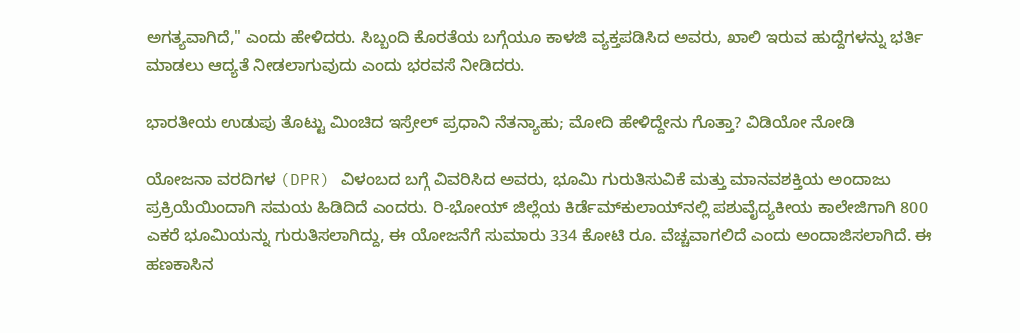ಅಗತ್ಯವಾಗಿದೆ," ಎಂದು ಹೇಳಿದರು. ಸಿಬ್ಬಂದಿ ಕೊರತೆಯ ಬಗ್ಗೆಯೂ ಕಾಳಜಿ ವ್ಯಕ್ತಪಡಿಸಿದ ಅವರು, ಖಾಲಿ ಇರುವ ಹುದ್ದೆಗಳನ್ನು ಭರ್ತಿ ಮಾಡಲು ಆದ್ಯತೆ ನೀಡಲಾಗುವುದು ಎಂದು ಭರವಸೆ ನೀಡಿದರು.

ಭಾರತೀಯ ಉಡುಪು ತೊಟ್ಟು ಮಿಂಚಿದ ಇಸ್ರೇಲ್ ಪ್ರಧಾನಿ ನೆತನ್ಯಾಹು; ಮೋದಿ ಹೇಳಿದ್ದೇನು ಗೊತ್ತಾ? ವಿಡಿಯೋ ನೋಡಿ

ಯೋಜನಾ ವರದಿಗಳ (DPR) ವಿಳಂಬದ ಬಗ್ಗೆ ವಿವರಿಸಿದ ಅವರು, ಭೂಮಿ ಗುರುತಿಸುವಿಕೆ ಮತ್ತು ಮಾನವಶಕ್ತಿಯ ಅಂದಾಜು ಪ್ರಕ್ರಿಯೆಯಿಂದಾಗಿ ಸಮಯ ಹಿಡಿದಿದೆ ಎಂದರು. ರಿ-ಭೋಯ್ ಜಿಲ್ಲೆಯ ಕಿರ್ಡೆಮ್‌ಕುಲಾಯ್‌ನಲ್ಲಿ ಪಶುವೈದ್ಯಕೀಯ ಕಾಲೇಜಿಗಾಗಿ 800 ಎಕರೆ ಭೂಮಿಯನ್ನು ಗುರುತಿಸಲಾಗಿದ್ದು, ಈ ಯೋಜನೆಗೆ ಸುಮಾರು 334 ಕೋಟಿ ರೂ. ವೆಚ್ಚವಾಗಲಿದೆ ಎಂದು ಅಂದಾಜಿಸಲಾಗಿದೆ. ಈ ಹಣಕಾಸಿನ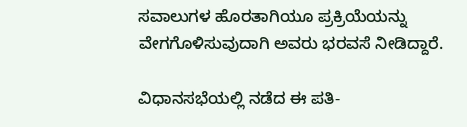ಸವಾಲುಗಳ ಹೊರತಾಗಿಯೂ ಪ್ರಕ್ರಿಯೆಯನ್ನು ವೇಗಗೊಳಿಸುವುದಾಗಿ ಅವರು ಭರವಸೆ ನೀಡಿದ್ದಾರೆ.

ವಿಧಾನಸಭೆಯಲ್ಲಿ ನಡೆದ ಈ ಪತಿ-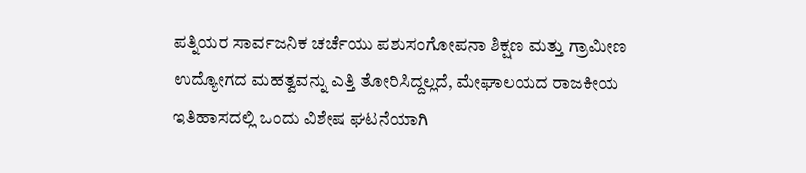ಪತ್ನಿಯರ ಸಾರ್ವಜನಿಕ ಚರ್ಚೆಯು ಪಶುಸಂಗೋಪನಾ ಶಿಕ್ಷಣ ಮತ್ತು ಗ್ರಾಮೀಣ ಉದ್ಯೋಗದ ಮಹತ್ವವನ್ನು ಎತ್ತಿ ತೋರಿಸಿದ್ದಲ್ಲದೆ, ಮೇಘಾಲಯದ ರಾಜಕೀಯ ಇತಿಹಾಸದಲ್ಲಿ ಒಂದು ವಿಶೇಷ ಘಟನೆಯಾಗಿ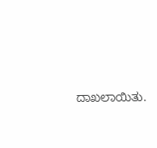ದಾಖಲಾಯಿತು.